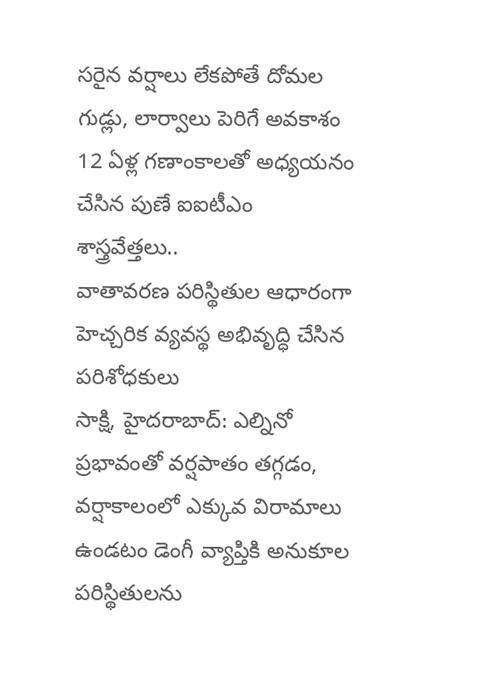సరైన వర్షాలు లేకపోతే దోమల గుడ్లు, లార్వాలు పెరిగే అవకాశం
12 ఏళ్ల గణాంకాలతో అధ్యయనం చేసిన పుణే ఐఐటీఎం శాస్త్రవేత్తలు..
వాతావరణ పరిస్థితుల ఆధారంగా హెచ్చరిక వ్యవస్థ అభివృద్ధి చేసిన పరిశోధకులు
సాక్షి, హైదరాబాద్: ఎల్నినో ప్రభావంతో వర్షపాతం తగ్గడం, వర్షాకాలంలో ఎక్కువ విరామాలు ఉండటం డెంగీ వ్యాప్తికి అనుకూల పరిస్థితులను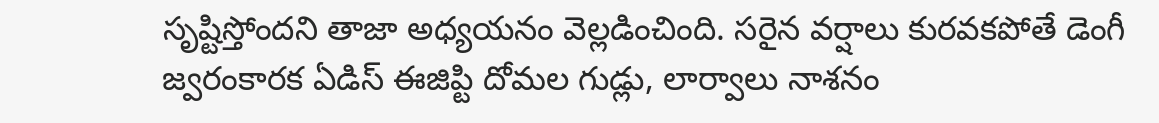సృష్టిస్తోందని తాజా అధ్యయనం వెల్లడించింది. సరైన వర్షాలు కురవకపోతే డెంగీ జ్వరంకారక ఏడిస్ ఈజిప్టి దోమల గుడ్లు, లార్వాలు నాశనం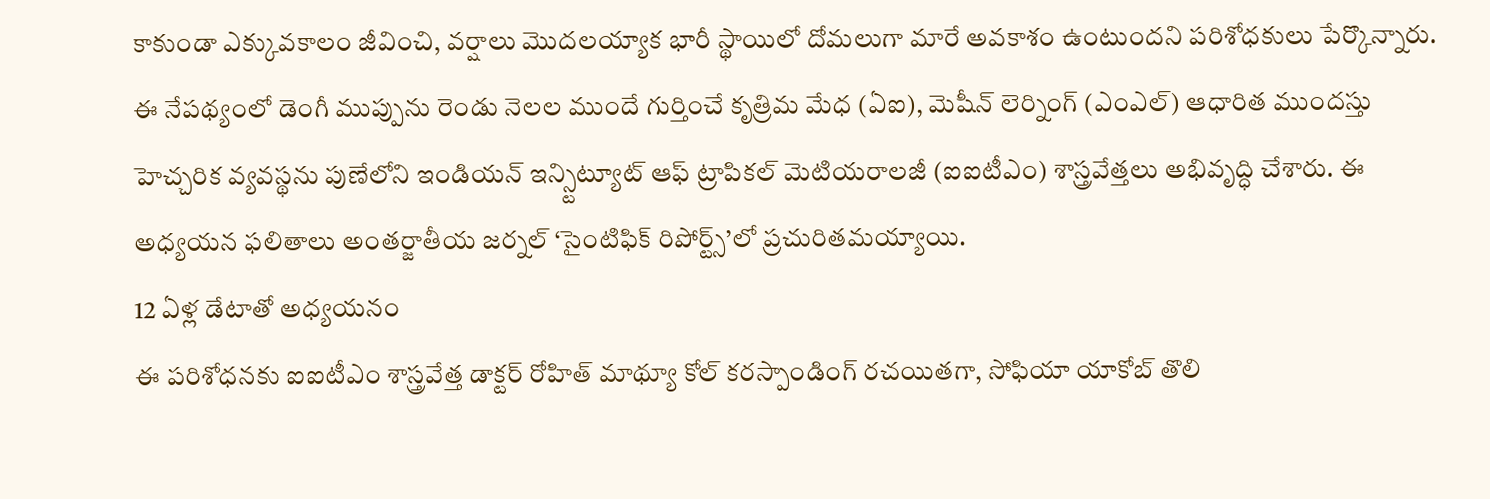కాకుండా ఎక్కువకాలం జీవించి, వర్షాలు మొదలయ్యాక భారీ స్థాయిలో దోమలుగా మారే అవకాశం ఉంటుందని పరిశోధకులు పేర్కొన్నారు. ఈ నేపథ్యంలో డెంగీ ముప్పును రెండు నెలల ముందే గుర్తించే కృత్రిమ మేధ (ఏఐ), మెషీన్ లెర్నింగ్ (ఎంఎల్) ఆధారిత ముందస్తు హెచ్చరిక వ్యవస్థను పుణేలోని ఇండియన్ ఇన్స్టిట్యూట్ ఆఫ్ ట్రాపికల్ మెటియరాలజీ (ఐఐటీఎం) శాస్త్రవేత్తలు అభివృద్ధి చేశారు. ఈ అధ్యయన ఫలితాలు అంతర్జాతీయ జర్నల్ ‘సైంటిఫిక్ రిపోర్ట్స్’లో ప్రచురితమయ్యాయి.
12 ఏళ్ల డేటాతో అధ్యయనం
ఈ పరిశోధనకు ఐఐటీఎం శాస్త్రవేత్త డాక్టర్ రోహిత్ మాథ్యూ కోల్ కరస్పాండింగ్ రచయితగా, సోఫియా యాకోబ్ తొలి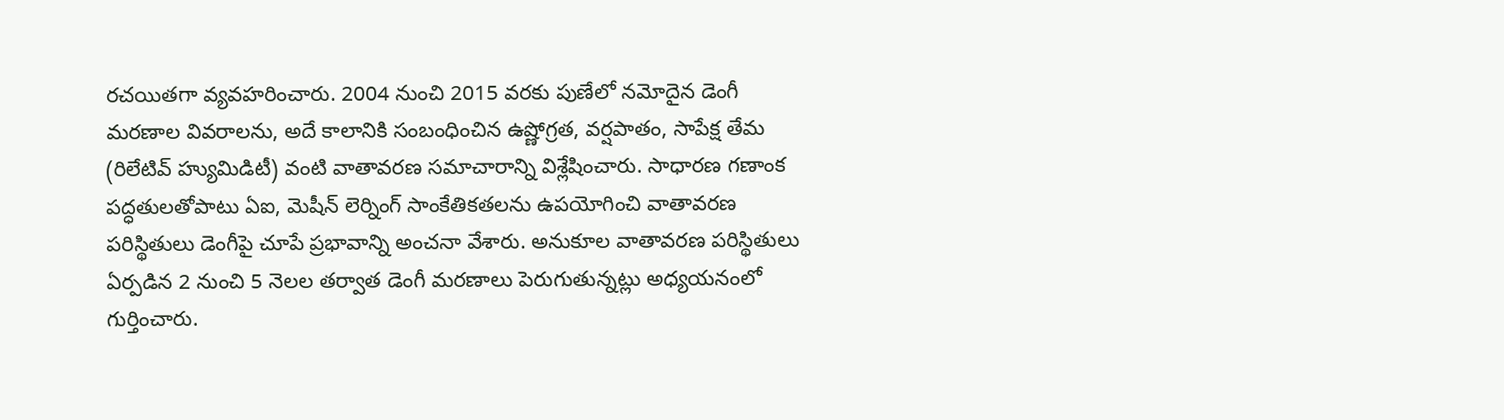రచయితగా వ్యవహరించారు. 2004 నుంచి 2015 వరకు పుణేలో నమోదైన డెంగీ మరణాల వివరాలను, అదే కాలానికి సంబంధించిన ఉష్ణోగ్రత, వర్షపాతం, సాపేక్ష తేమ (రిలేటివ్ హ్యుమిడిటీ) వంటి వాతావరణ సమాచారాన్ని విశ్లేషించారు. సాధారణ గణాంక పద్ధతులతోపాటు ఏఐ, మెషీన్ లెర్నింగ్ సాంకేతికతలను ఉపయోగించి వాతావరణ పరిస్థితులు డెంగీపై చూపే ప్రభావాన్ని అంచనా వేశారు. అనుకూల వాతావరణ పరిస్థితులు ఏర్పడిన 2 నుంచి 5 నెలల తర్వాత డెంగీ మరణాలు పెరుగుతున్నట్లు అధ్యయనంలో గుర్తించారు.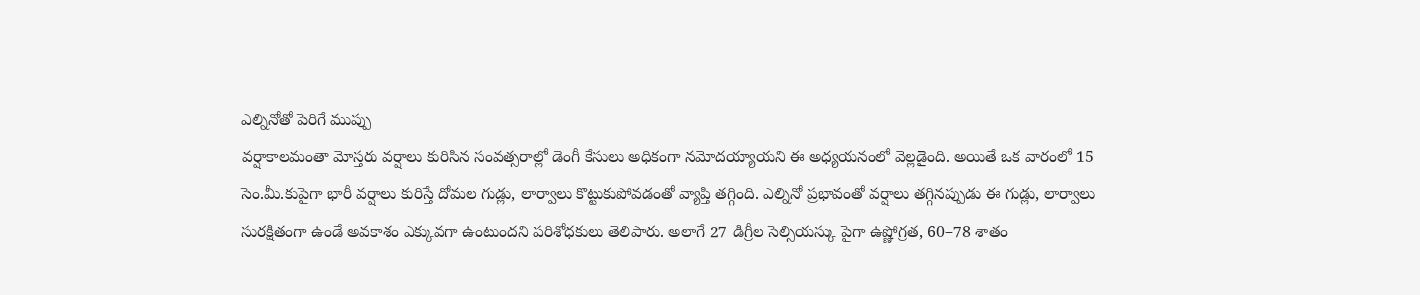ఎల్నినోతో పెరిగే ముప్పు
వర్షాకాలమంతా మోస్తరు వర్షాలు కురిసిన సంవత్సరాల్లో డెంగీ కేసులు అధికంగా నమోదయ్యాయని ఈ అధ్యయనంలో వెల్లడైంది. అయితే ఒక వారంలో 15 సెం.మీ.కుపైగా భారీ వర్షాలు కురిస్తే దోమల గుడ్లు, లార్వాలు కొట్టుకుపోవడంతో వ్యాప్తి తగ్గింది. ఎల్నినో ప్రభావంతో వర్షాలు తగ్గినప్పుడు ఈ గుడ్లు, లార్వాలు సురక్షితంగా ఉండే అవకాశం ఎక్కువగా ఉంటుందని పరిశోధకులు తెలిపారు. అలాగే 27 డిగ్రీల సెల్సియస్కు పైగా ఉష్ణోగ్రత, 60–78 శాతం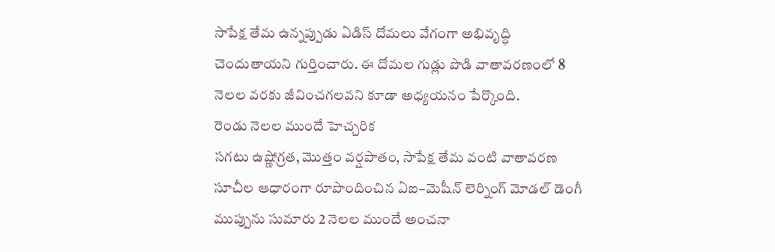సాపేక్ష తేమ ఉన్నప్పుడు ఏడిస్ దోమలు వేగంగా అభివృద్ధి చెందుతాయని గుర్తించారు. ఈ దోమల గుడ్లు పొడి వాతావరణంలో 8 నెలల వరకు జీవించగలవని కూడా అధ్యయనం పేర్కొంది.
రెండు నెలల ముందే హెచ్చరిక
సగటు ఉష్ణోగ్రత, మొత్తం వర్షపాతం, సాపేక్ష తేమ వంటి వాతావరణ సూచీల ఆధారంగా రూపొందించిన ఏఐ–మెషీన్ లెర్నింగ్ మోడల్ డెంగీ ముప్పును సుమారు 2 నెలల ముందే అంచనా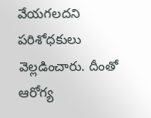వేయగలదని పరిశోధకులు వెల్లడించారు. దీంతో ఆరోగ్య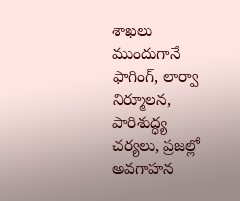శాఖలు ముందుగానే ఫాగింగ్, లార్వా నిర్మూలన, పారిశుద్ధ్య చర్యలు, ప్రజల్లో అవగాహన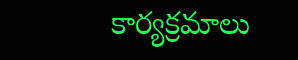కార్యక్రమాలు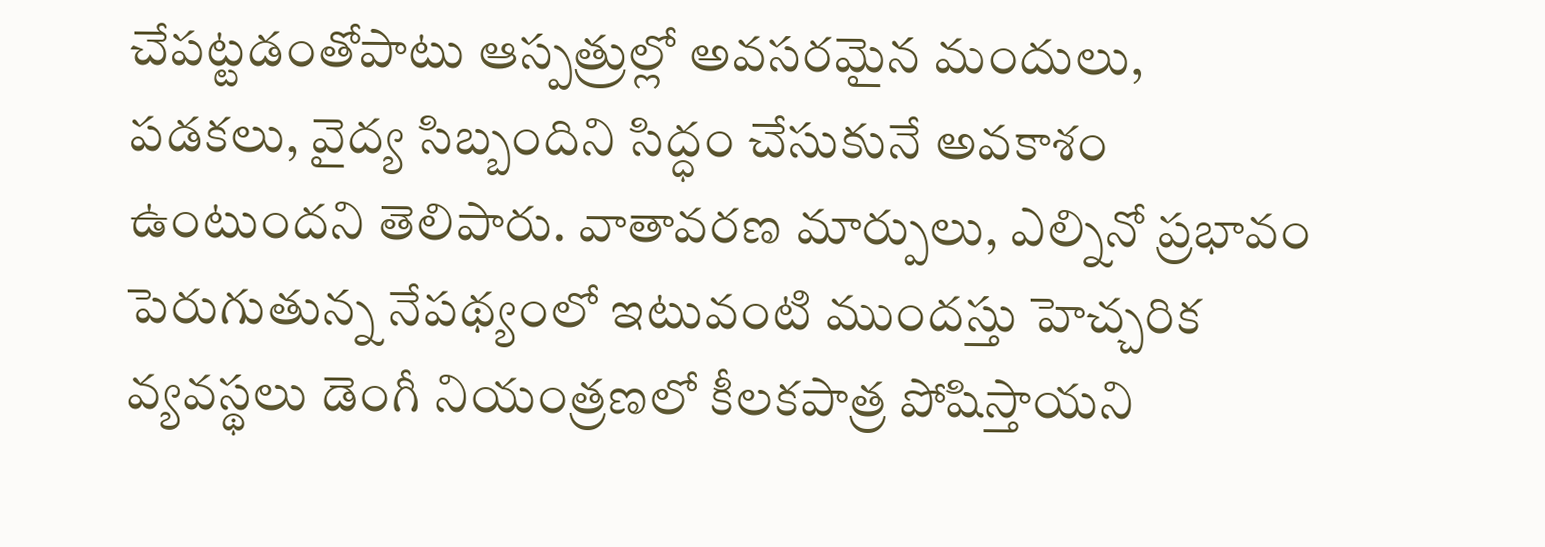చేపట్టడంతోపాటు ఆస్పత్రుల్లో అవసరమైన మందులు, పడకలు, వైద్య సిబ్బందిని సిద్ధం చేసుకునే అవకాశం ఉంటుందని తెలిపారు. వాతావరణ మార్పులు, ఎల్నినో ప్రభావం పెరుగుతున్న నేపథ్యంలో ఇటువంటి ముందస్తు హెచ్చరిక వ్యవస్థలు డెంగీ నియంత్రణలో కీలకపాత్ర పోషిస్తాయని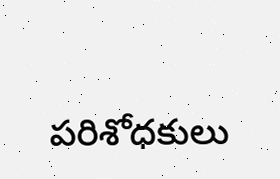పరిశోధకులు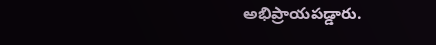అభిప్రాయపడ్డారు.